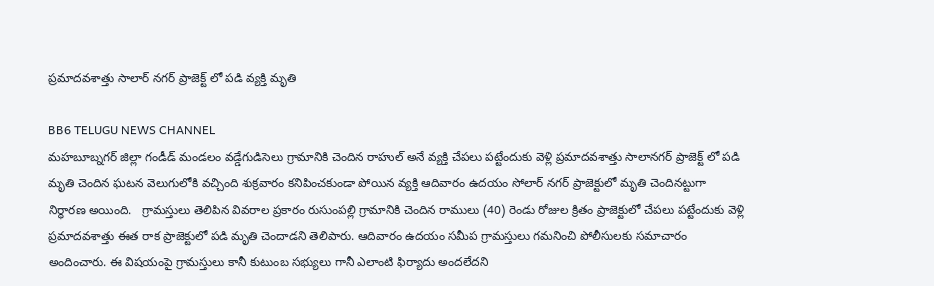ప్రమాదవశాత్తు సాలార్ నగర్ ప్రాజెక్ట్ లో పడి వ్యక్తి మృతి

BB6 TELUGU NEWS CHANNEL
మహబూబ్నగర్ జిల్లా గండీడ్ మండలం వడ్డేగుడిసెలు గ్రామానికి చెందిన రాహుల్ అనే వ్యక్తి చేపలు పట్టేందుకు వెళ్లి ప్రమాదవశాత్తు సాలానగర్ ప్రాజెక్ట్ లో పడి మృతి చెందిన ఘటన వెలుగులోకి వచ్చింది శుక్రవారం కనిపించకుండా పోయిన వ్యక్తి ఆదివారం ఉదయం సోలార్ నగర్ ప్రాజెక్టులో మృతి చెందినట్టుగా నిర్ధారణ అయింది.   గ్రామస్తులు తెలిపిన వివరాల ప్రకారం రుసుంపల్లి గ్రామానికి చెందిన రాములు (40) రెండు రోజుల క్రితం ప్రాజెక్టులో చేపలు పట్టేందుకు వెళ్లి ప్రమాదవశాత్తు ఈత రాక ప్రాజెక్టులో పడి మృతి చెందాడని తెలిపారు. ఆదివారం ఉదయం సమీప గ్రామస్తులు గమనించి పోలీసులకు సమాచారం అందించారు. ఈ విషయంపై గ్రామస్తులు కానీ కుటుంబ సభ్యులు గానీ ఎలాంటి ఫిర్యాదు అందలేదని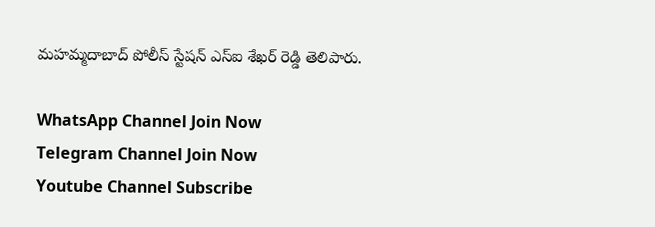మహమ్మదాబాద్ పోలీస్ స్టేషన్ ఎస్ఐ శేఖర్ రెడ్డి తెలిపారు.

WhatsApp Channel Join Now
Telegram Channel Join Now
Youtube Channel Subscribe